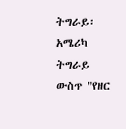ትግራይ፡ አሜሪካ ትግራይ ውስጥ "የዘር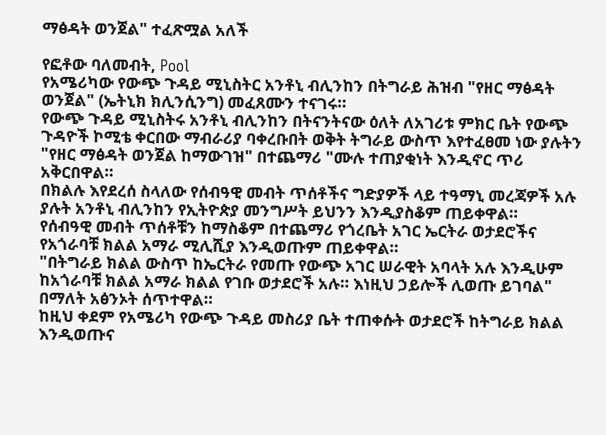ማፅዳት ወንጀል" ተፈጽሟል አለች

የፎቶው ባለመብት, Pool
የአሜሪካው የውጭ ጉዳይ ሚኒስትር አንቶኒ ብሊንከን በትግራይ ሕዝብ "የዘር ማፅዳት ወንጀል" (ኤትኒክ ክሊንሲንግ) መፈጸሙን ተናገሩ።
የውጭ ጉዳይ ሚኒስትሩ አንቶኒ ብሊንከን በትናንትናው ዕለት ለአገሪቱ ምክር ቤት የውጭ ጉዳዮች ኮሚቴ ቀርበው ማብራሪያ ባቀረቡበት ወቅት ትግራይ ውስጥ እየተፈፀመ ነው ያሉትን "የዘር ማፅዳት ወንጀል ከማውገዝ" በተጨማሪ "ሙሉ ተጠያቂነት እንዲኖር ጥሪ አቅርበዋል።
በክልሉ እየደረሰ ስላለው የሰብዓዊ መብት ጥሰቶችና ግድያዎች ላይ ተዓማኒ መረጃዎች አሉ ያሉት አንቶኒ ብሊንከን የኢትዮጵያ መንግሥት ይህንን እንዲያስቆም ጠይቀዋል።
የሰብዓዊ መብት ጥሰቶቹን ከማስቆም በተጨማሪ የጎረቤት አገር ኤርትራ ወታደሮችና የአጎራባቹ ክልል አማራ ሚሊሺያ እንዲወጡም ጠይቀዋል።
"በትግራይ ክልል ውስጥ ከኤርትራ የመጡ የውጭ አገር ሠራዊት አባላት አሉ እንዲሁም ከአጎራባቹ ክልል አማራ ክልል የገቡ ወታደሮች አሉ። እነዚህ ኃይሎች ሊወጡ ይገባል" በማለት አፅንኦት ሰጥተዋል።
ከዚህ ቀደም የአሜሪካ የውጭ ጉዳይ መስሪያ ቤት ተጠቀሱት ወታደሮች ከትግራይ ክልል እንዲወጡና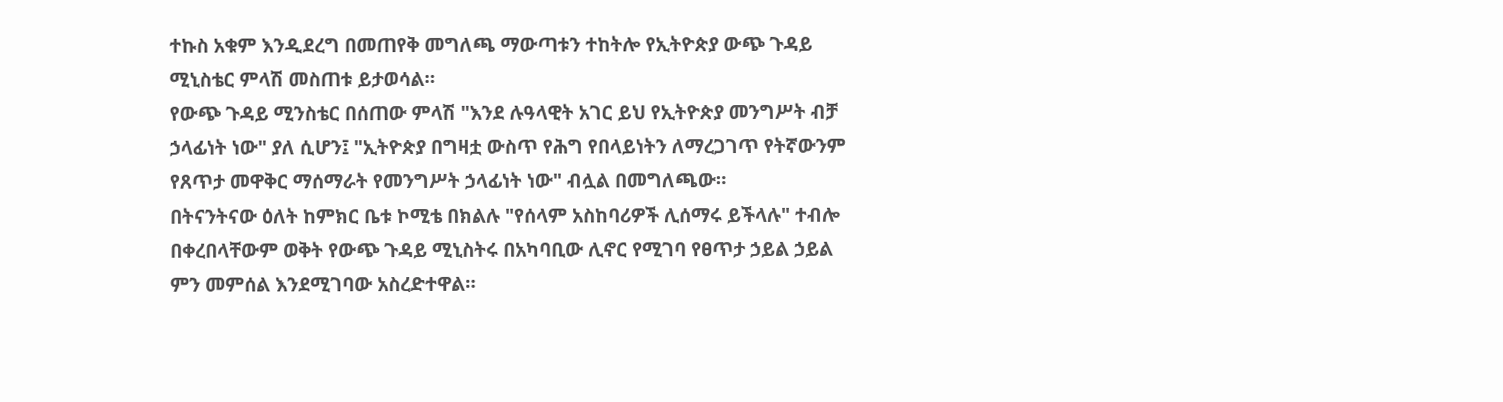ተኩስ አቁም እንዲደረግ በመጠየቅ መግለጫ ማውጣቱን ተከትሎ የኢትዮጵያ ውጭ ጉዳይ ሚኒስቴር ምላሽ መስጠቱ ይታወሳል።
የውጭ ጉዳይ ሚንስቴር በሰጠው ምላሽ "እንደ ሉዓላዊት አገር ይህ የኢትዮጵያ መንግሥት ብቻ ኃላፊነት ነው" ያለ ሲሆን፤ "ኢትዮጵያ በግዛቷ ውስጥ የሕግ የበላይነትን ለማረጋገጥ የትኛውንም የጸጥታ መዋቅር ማሰማራት የመንግሥት ኃላፊነት ነው" ብሏል በመግለጫው።
በትናንትናው ዕለት ከምክር ቤቱ ኮሚቴ በክልሉ "የሰላም አስከባሪዎች ሊሰማሩ ይችላሉ" ተብሎ በቀረበላቸውም ወቅት የውጭ ጉዳይ ሚኒስትሩ በአካባቢው ሊኖር የሚገባ የፀጥታ ኃይል ኃይል ምን መምሰል እንደሚገባው አስረድተዋል።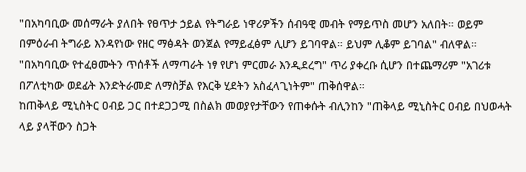"በአካባቢው መሰማራት ያለበት የፀጥታ ኃይል የትግራይ ነዋሪዎችን ሰብዓዊ መብት የማይጥስ መሆን አለበት። ወይም በምዕራብ ትግራይ እንዳየነው የዘር ማፅዳት ወንጀል የማይፈፅም ሊሆን ይገባዋል። ይህም ሊቆም ይገባል" ብለዋል።
"በአካባቢው የተፈፀሙትን ጥሰቶች ለማጣራት ነፃ የሆነ ምርመራ እንዲደረግ" ጥሪ ያቀረቡ ሲሆን በተጨማሪም "አገሪቱ በፖለቲካው ወደፊት እንድትራመድ ለማስቻል የእርቅ ሂደትን አስፈላጊነትም" ጠቅሰዋል።
ከጠቅላይ ሚኒስትር ዐብይ ጋር በተደጋጋሚ በስልክ መወያየታቸውን የጠቀሱት ብሊንከን "ጠቅላይ ሚኒስትር ዐብይ በህወሓት ላይ ያላቸውን ስጋት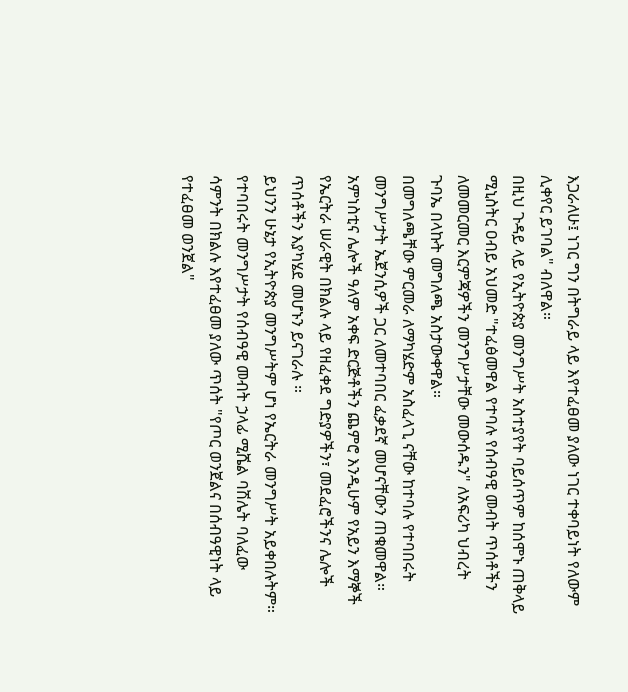እጋራለሁ፤ ነገር ግን በትግራይ ላይ እየተፈፀመ ያለው ነገር ተቀባይነት የለውም ሊቀየር ይገባል" ብለዋል።
በዚህ ጉዳይ ላይ የኢትዮጵያ መንግሥት አስተያየት ባይሰጥም ከሰሞኑ ጠቅላይ ሚኒስትር ዐብይ አህመድ "ተፈፅመዋል የተባሉ የሰብዓዊ መብት ጥሰቶችን ለመመርመር እርምጃዎችን መንግሥታቸው መውሰዱን" ለአፍሪካ ህብረት ጉባኤ በላኩት መግለጫ አስታውቀዋል።
በመግለጫቸው ምርመራ ለማካሄድም አስፈላጊ ናቸው ከተባሉ የተባበሩት መንግሥታት ኤጀንሲዎች ጋር ለመተባበር ፈቃደኛ መሆናቸውን ጠቁመዋል።
አምነስቲና ሌሎች ዓለም አቀፍ ድርጅቶችን ጨምሮ እንዲሁም የአይን እማኞች የኤርትራ ሠራዊት በክልሉ ላይ የዘፈቀደ ግድያዎችን፣ መደፈሮችንና ሌሎች ጥሰቶችን እያካሄደ መሆኑን ይናገራሉ ።
ይህንን ሁኔታ የኢትዮጵያ መንግሥትም ሆነ የኤርትራ መንግሥት አይቀበሉትም።
የተባበሩት መንግሥታት የሰብዓዊ መብት ኃላፊ ሚሼል ባሽሌት ባለፈው ሳምንት በክልሉ እየተፈፀመ ያለው ጥሰት "የጦር ወንጀልና በሰብዓዊነት ላይ የተፈፀመ ወንጀል"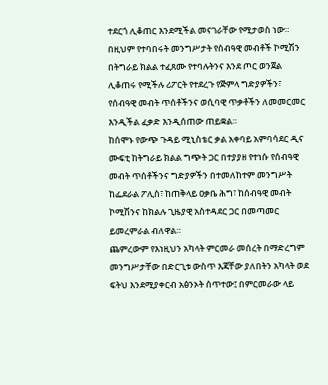ተደርጎ ሊቆጠር እንደሚችል መናገራቸው የሚታወስ ነው።
በዚህም የተባበሩት መንግሥታት የሰብዓዊ መብቶች ኮሚሽን በትግራይ ክልል ተፈጸሙ የተባሉትንና እንደ ጦር ወንጀል ሊቆጠሩ የሚችሉ ሪፖርት የተደረጉ የጅምላ ግድያዎችን፣ የሰብዓዊ መብት ጥሰቶችንና ወሲባዊ ጥቃቶችን ለመመርመር እንዲችል ፈቃድ እንዲሰጠው ጠይቋል።
ከሰሞኑ የውጭ ጉዳይ ሚኒስቴር ቃል አቀባይ አምባሳደር ዲና ሙፍቲ ከትግራይ ክልል ግጭት ጋር በተያያዘ የተነሱ የሰብዓዊ መብት ጥሰቶችንና ግድያዎችን በተመለከተም መንግሥት ከፌደራል ፖሊስ፣ ከጠቅላይ ዐቃቤ ሕግ፣ ከሰብዓዊ መብት ኮሚሽንና ከክልሉ ጊዜያዊ አስተዳደር ጋር በመጣመር ይመረምራል ብለዋል።
ጨምረውም የእነዚህን አካላት ምርመራ መሰረት በማድረግም መንግሥታቸው በድርጊቱ ውስጥ እጃቸው ያለበትን አካላት ወደ ፍትህ እንደሚያቀርብ አፅንኦት ሰጥተው፤ በምርመራው ላይ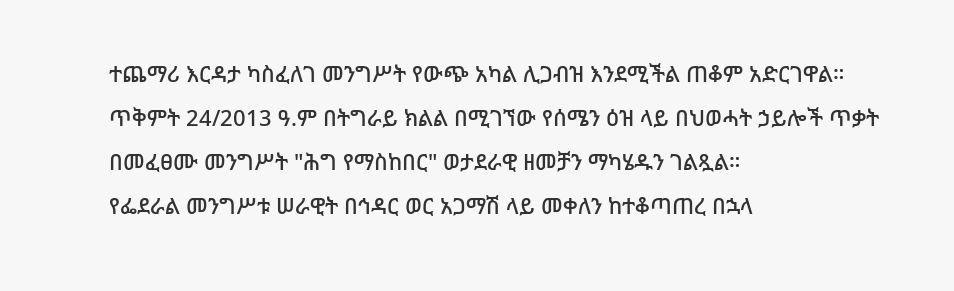ተጨማሪ እርዳታ ካስፈለገ መንግሥት የውጭ አካል ሊጋብዝ እንደሚችል ጠቆም አድርገዋል።
ጥቅምት 24/2013 ዓ.ም በትግራይ ክልል በሚገኘው የሰሜን ዕዝ ላይ በህወሓት ኃይሎች ጥቃት በመፈፀሙ መንግሥት "ሕግ የማስከበር" ወታደራዊ ዘመቻን ማካሄዱን ገልጿል።
የፌደራል መንግሥቱ ሠራዊት በኅዳር ወር አጋማሽ ላይ መቀለን ከተቆጣጠረ በኋላ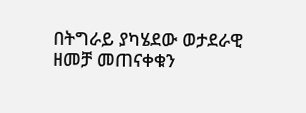በትግራይ ያካሄደው ወታደራዊ ዘመቻ መጠናቀቁን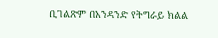ቢገልጽም በአንዳንድ የትግራይ ክልል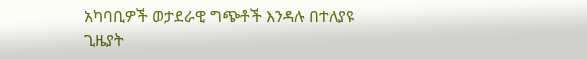አካባቢዎች ወታደራዊ ግጭቶች እንዳሉ በተለያዩ ጊዜያት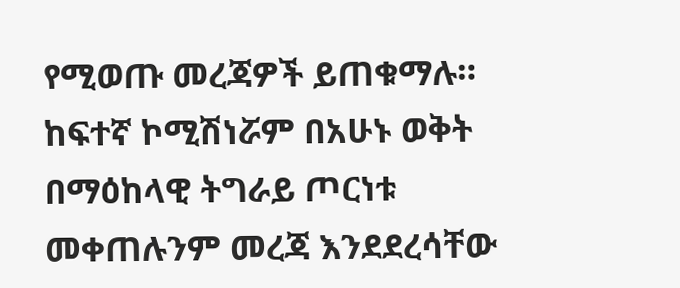የሚወጡ መረጃዎች ይጠቁማሉ።
ከፍተኛ ኮሚሽነሯም በአሁኑ ወቅት በማዕከላዊ ትግራይ ጦርነቱ መቀጠሉንም መረጃ እንደደረሳቸው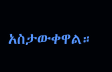አስታውቀዋል።